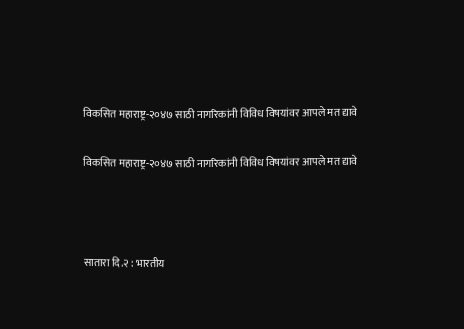विकसित महाराष्ट्र-२०४७ साठी नागरिकांनी विविध विषयांवर आपले मत द्यावे

विकसित महाराष्ट्र-२०४७ साठी नागरिकांनी विविध विषयांवर आपले मत द्यावे



सातारा दि.२ : भारतीय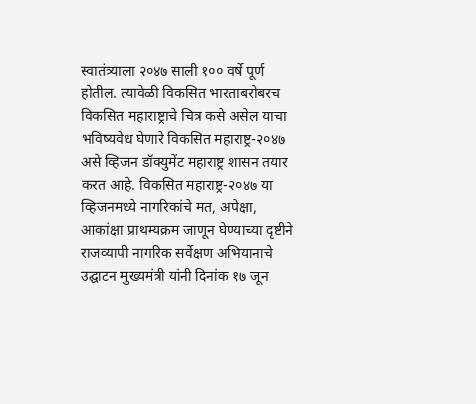स्वातंत्र्याला २०४७ साली १०० वर्षे पूर्ण होतील. त्यावेळी विकसित भारताबरोबरच विकसित महाराष्ट्राचे चित्र कसे असेल याचा भविष्यवेध घेणारे विकसित महाराष्ट्र-२०४७ असे व्हिजन डॉक्युमेंट महाराष्ट्र शासन तयार करत आहे. विकसित महाराष्ट्र-२०४७ या व्हिजनमध्ये नागरिकांचे मत, अपेक्षा, आकांक्षा प्राथम्यक्रम जाणून घेण्याच्या दृष्टीने राजव्यापी नागरिक सर्वेक्षण अभियानाचे उद्घाटन मुख्यमंत्री यांनी दिनांक १७ जून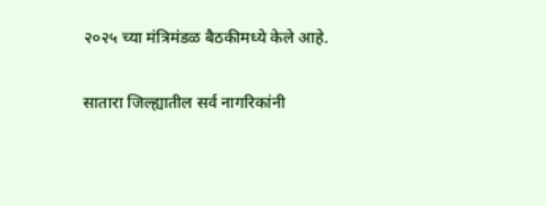२०२५ च्या मंत्रिमंडळ बैठकीमध्ये केले आहे.

सातारा जिल्ह्यातील सर्व नागरिकांनी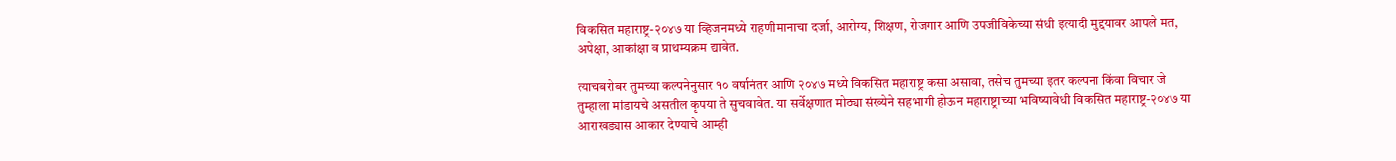विकसित महाराष्ट्र-२०४७ या व्हिजनमध्ये राहणीमानाचा दर्जा, आरोग्य, शिक्षण, रोजगार आणि उपजीविकेच्या संधी इत्यादी मुद्दयावर आपले मत, अपेक्षा, आकांक्षा व प्राथम्यक्रम द्यावेत.

त्याचबरोबर तुमच्या कल्पनेनुसार १० वर्षानंतर आणि २०४७ मध्ये विकसित महाराष्ट्र कसा असावा, तसेच तुमच्या इतर कल्पना किंवा विचार जे तुम्हाला मांडायचे असतील कृपया ते सुचवावेत. या सर्वेक्षणात मोठ्या संख्येने सहभागी होऊन महाराष्ट्राच्या भविष्यावेधी विकसित महाराष्ट्र-२०४७ या आराखड्यास आकार देण्याचे आम्ही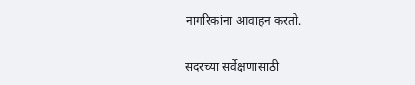नागरिकांना आवाहन करतो.

सदरच्या सर्वेक्षणासाठी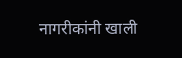नागरीकांनी खाली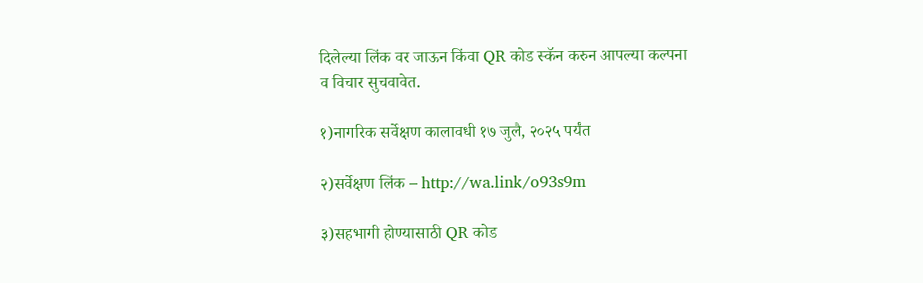दिलेल्या लिंक वर जाऊन किंवा QR कोड स्कॅन करुन आपल्या कल्पना व विचार सुचवावेत.

१)नागरिक सर्वेक्षण कालावधी १७ जुलै, २०२५ पर्यंत

२)सर्वेक्षण लिंक – http://wa.link/o93s9m

३)सहभागी होण्यासाठी QR कोड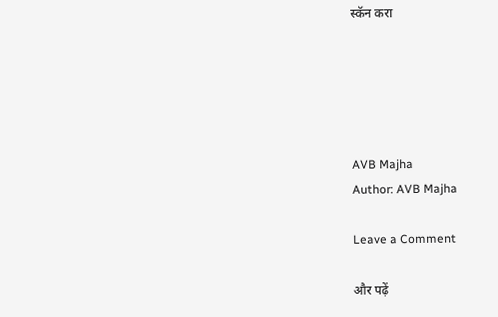स्कॅन करा





AVB Majha
Author: AVB Majha

Leave a Comment

और पढ़ें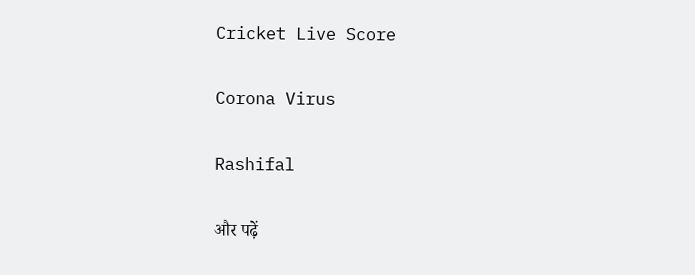Cricket Live Score

Corona Virus

Rashifal

और पढ़ें